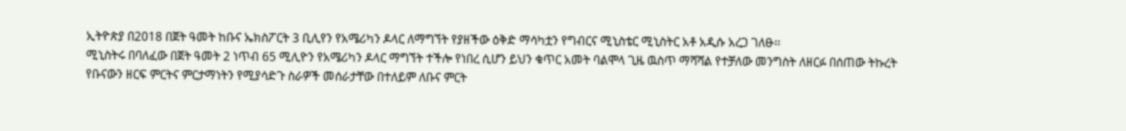ኢትዮጵያ በ2018 በጀት ዓመት ከቡና ኤክስፖርት 3 ቢሊየን የአሜሪካን ዶላር ለማግኘት የያዘችው ዕቅድ ማሳካቷን የግብርና ሚኒስቴር ሚኒስትር አቶ አዲሱ አረጋ ገለፁ፡፡
ሚኒስትሩ በባለፈው በጀት ዓመት 2 ነጥብ 65 ሚሊዮን የአሜሪካን ዶላር ማግኘት ተችሎ የነበረ ሲሆን ይህን ቁጥር አመት ባልሞላ ጊዜ ዉስጥ ማሻሻል የተቻለው መንግስት ለዘርፉ በሰጠው ትኩረት የቡናውን ዘርፍ ምርትና ምርታማነትን የሚያሳድጉ ስራዎች መሰራታቸው በተለይም ለቡና ምርት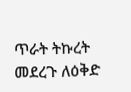ጥራት ትኩረት መደረጉ ለዕቅድ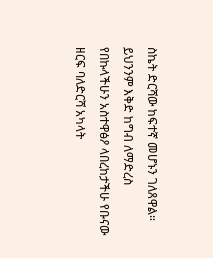ስኬት ድርሻው ከፍተኛ መሆኑን ገለጸዋል።
ይህንንም እቅድ ከግብ ለማድረስ የበኩላችሁን አስተዋፅዖ ላበረከታችሁ የቡናው ዘርፍ ባለድርሻ አካላት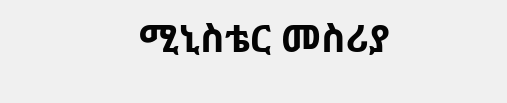ሚኒስቴር መስሪያ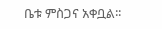ቤቱ ምስጋና አቀቧል፡፡